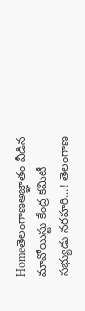Homeతెలంగాణఅజ్ఞాతం వీడిన మావోయిస్టు కేంద్ర క‌మిటీ స‌భ్యుడు న‌ర‌హ‌రి...! తెలంగాణ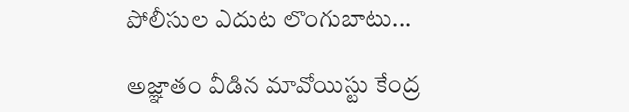పోలీసుల ఎదుట లొంగుబాటు...

అజ్ఞాతం వీడిన మావోయిస్టు కేంద్ర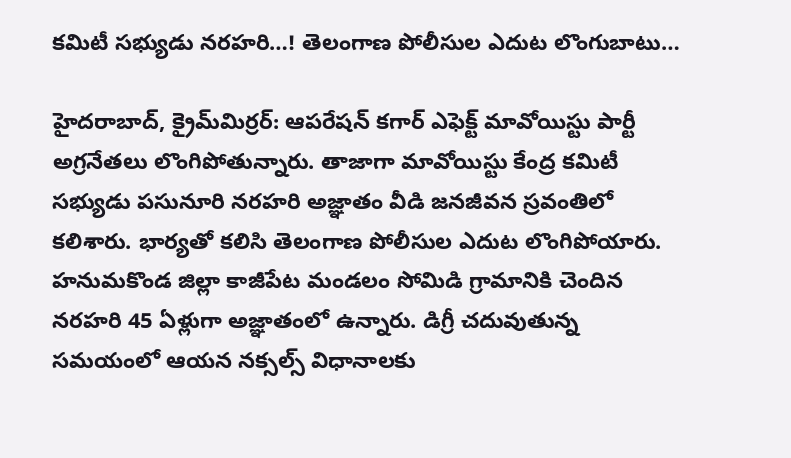క‌మిటీ స‌భ్యుడు న‌ర‌హ‌రి…! తెలంగాణ పోలీసుల ఎదుట లొంగుబాటు…

హైద‌రాబాద్‌, క్రైమ్‌మిర్ర‌ర్‌: ఆప‌రేష‌న్ క‌గార్ ఎఫెక్ట్ మావోయిస్టు పార్టీ అగ్ర‌నేత‌లు లొంగిపోతున్నారు. తాజాగా మావోయిస్టు కేంద్ర కమిటీ సభ్యుడు పసునూరి నరహరి అజ్ఞాతం వీడి జ‌న‌జీవ‌న స్ర‌వంతిలో క‌లిశారు. భార్యతో కలిసి తెలంగాణ పోలీసుల ఎదుట లొంగిపోయారు. హనుమకొండ జిల్లా కాజీపేట మండలం సోమిడి గ్రామానికి చెందిన నరహరి 45 ఏళ్లుగా అజ్ఞాతంలో ఉన్నారు. డిగ్రీ చదువుతున్న సమయంలో ఆయన నక్సల్స్ విధానాలకు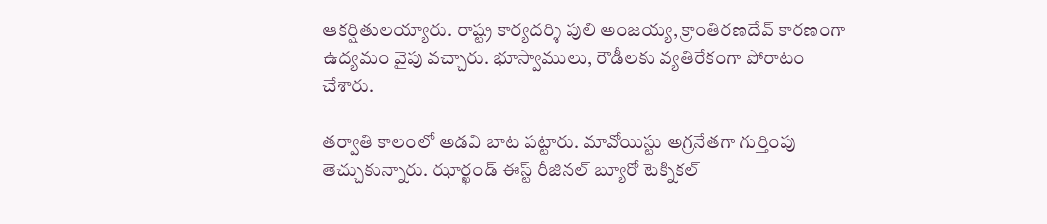ఆకర్షితులయ్యారు. రాష్ట్ర కార్యదర్శి పులి అంజయ్య, క్రాంతిరణదేవ్‌ కారణంగా ఉద్యమం వైపు వచ్చారు. భూస్వాములు, రౌడీలకు వ్యతిరేకంగా పోరాటం చేశారు.

తర్వాతి కాలంలో అడవి బాట పట్టారు. మావోయిస్టు అగ్రనేతగా గుర్తింపు తెచ్చుకున్నారు. ఝార్ఖండ్ ఈస్ట్ రీజినల్ బ్యూరో టెక్నికల్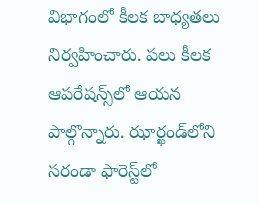విభాగంలో కీలక బాధ్యతలు నిర్వహించారు. పలు కీలక ఆపరేషన్స్‌లో ఆయన పాల్గొన్నారు. ఝార్ఖండ్‌లోని సరండా ఫారెస్ట్‌లో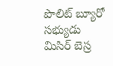పొలిట్ బ్యూరో సభ్యుడు మిసిర్ బెస్ర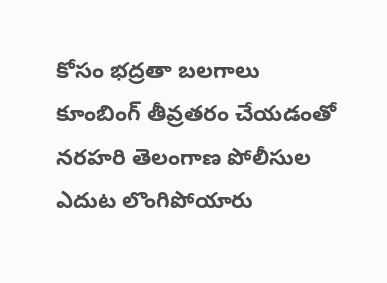కోసం భద్రతా బలగాలు కూంబింగ్ తీవ్రతరం చేయడంతో నరహరి తెలంగాణ పోలీసుల ఎదుట లొంగిపోయారు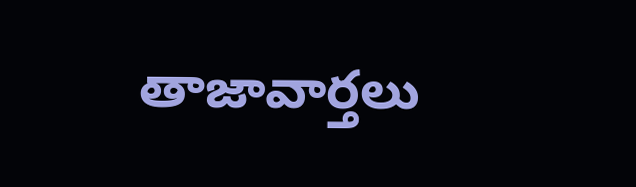తాజావార్తలు